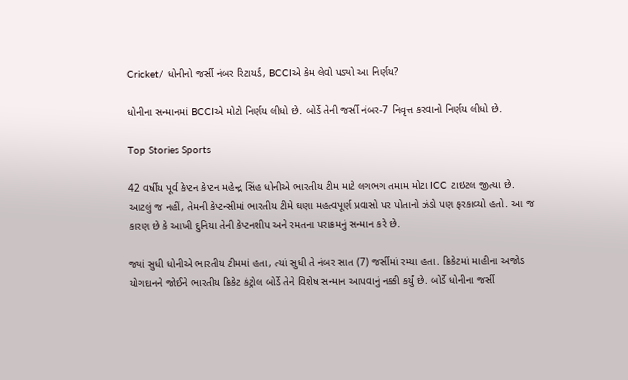Cricket/ ધોનીનો જર્સી નંબર રિટાયર્ડ, BCCIએ કેમ લેવો પડ્યો આ નિર્ણય?

ધોનીના સન્માનમાં BCCIએ મોટો નિર્ણય લીધો છે. બોર્ડે તેની જર્સી નંબર-7 નિવૃત્ત કરવાનો નિર્ણય લીધો છે.

Top Stories Sports

42 વર્ષીય પૂર્વ કેપ્ટન કેપ્ટન મહેન્દ્ર સિંહ ધોનીએ ભારતીય ટીમ માટે લગભગ તમામ મોટા ICC ટાઇટલ જીત્યા છે. આટલું જ નહીં, તેમની કેપ્ટન્સીમાં ભારતીય ટીમે ઘણા મહત્વપૂર્ણ પ્રવાસો પર પોતાનો ઝંડો પણ ફરકાવ્યો હતો. આ જ કારણ છે કે આખી દુનિયા તેની કેપ્ટનશીપ અને રમતના પરાક્રમનું સન્માન કરે છે.

જ્યાં સુધી ધોનીએ ભારતીય ટીમમાં હતા, ત્યાં સુધી તે નંબર સાત (7) જર્સીમાં રમ્યા હતા. ક્રિકેટમાં માહીના અજોડ યોગદાનને જોઈને ભારતીય ક્રિકેટ કંટ્રોલ બોર્ડે તેને વિશેષ સન્માન આપવાનું નક્કી કર્યું છે. બોર્ડે ધોનીના જર્સી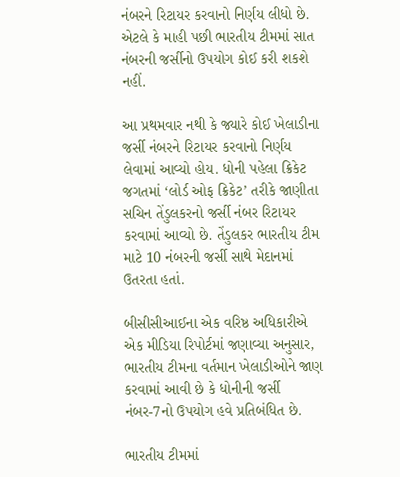નંબરને રિટાયર કરવાનો નિર્ણય લીધો છે. એટલે કે માહી પછી ભારતીય ટીમમાં સાત નંબરની જર્સીનો ઉપયોગ કોઈ કરી શકશે નહીં.

આ પ્રથમવાર નથી કે જ્યારે કોઈ ખેલાડીના જર્સી નંબરને રિટાયર કરવાનો નિર્ણય લેવામાં આવ્યો હોય. ધોની પહેલા ક્રિકેટ જગતમાં ‘લોર્ડ ઓફ ક્રિકેટ’ તરીકે જાણીતા સચિન તેંડુલકરનો જર્સી નંબર રિટાયર કરવામાં આવ્યો છે. તેંડુલકર ભારતીય ટીમ માટે 10 નંબરની જર્સી સાથે મેદાનમાં ઉતરતા હતાં.

બીસીસીઆઈના એક વરિષ્ઠ અધિકારીએ એક મીડિયા રિપોર્ટમાં જણાવ્યા અનુસાર, ભારતીય ટીમના વર્તમાન ખેલાડીઓને જાણ કરવામાં આવી છે કે ધોનીની જર્સી નંબર-7નો ઉપયોગ હવે પ્રતિબંધિત છે.

ભારતીય ટીમમાં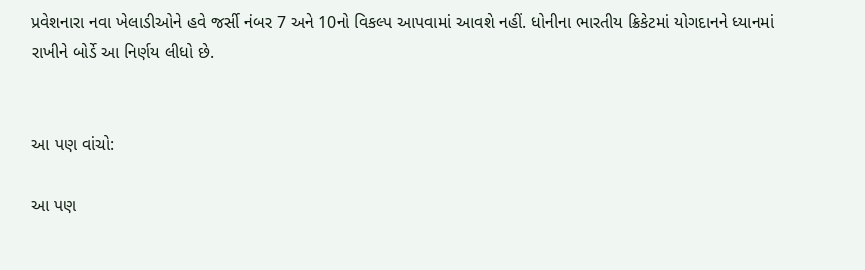પ્રવેશનારા નવા ખેલાડીઓને હવે જર્સી નંબર 7 અને 10નો વિકલ્પ આપવામાં આવશે નહીં. ધોનીના ભારતીય ક્રિકેટમાં યોગદાનને ધ્યાનમાં રાખીને બોર્ડે આ નિર્ણય લીધો છે.


આ પણ વાંચો:

આ પણ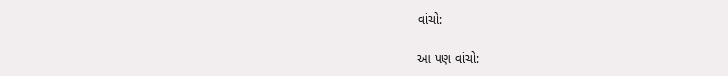વાંચો:

આ પણ વાંચો: